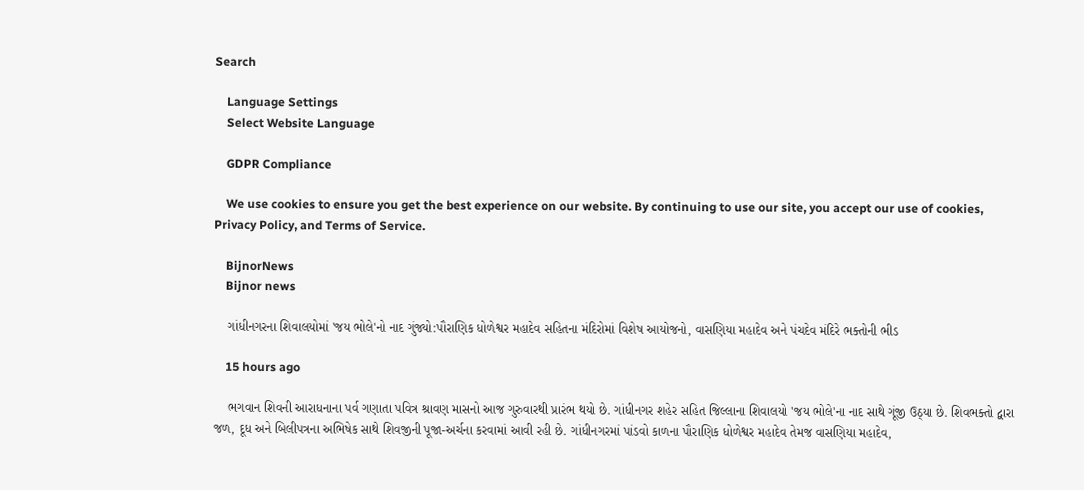Search

    Language Settings
    Select Website Language

    GDPR Compliance

    We use cookies to ensure you get the best experience on our website. By continuing to use our site, you accept our use of cookies, Privacy Policy, and Terms of Service.

    BijnorNews
    Bijnor news

    ગાંધીનગરના શિવાલયોમાં 'જય ભોલે'નો નાદ ગુંજ્યો:પૌરાણિક ધોળેશ્વર મહાદેવ સહિતના મંદિરોમાં વિશેષ આયોજનો, વાસણિયા મહાદેવ અને પંચદેવ મંદિરે ભક્તોની ભીડ

    15 hours ago

    ભગવાન શિવની આરાધનાના પર્વ ગણાતા પવિત્ર શ્રાવણ માસનો આજ ગુરુવારથી પ્રારંભ થયો છે. ગાંધીનગર શહેર સહિત જિલ્લાના શિવાલયો 'જય ભોલે'ના નાદ સાથે ગૂંજી ઉઠ્યા છે. શિવભક્તો દ્વારા જળ, દૂધ અને બિલીપત્રના અભિષેક સાથે શિવજીની પૂજા-અર્ચના કરવામાં આવી રહી છે. ગાંધીનગરમાં પાંડવો કાળના પૌરાણિક ધોળેશ્વર મહાદેવ તેમજ વાસણિયા મહાદેવ,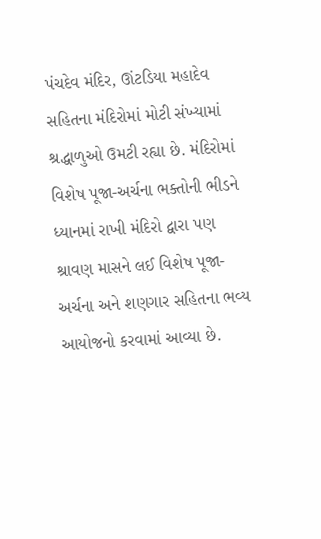પંચદેવ મંદિર, ઊંટડિયા મહાદેવ સહિતના મંદિરોમાં મોટી સંખ્યામાં શ્રદ્ધાળુઓ ઉમટી રહ્યા છે. મંદિરોમાં વિશેષ પૂજા-અર્ચના ભક્તોની ભીડને ધ્યાનમાં રાખી મંદિરો દ્વારા પણ શ્રાવણ માસને લઈ વિશેષ પૂજા-અર્ચના અને શણગાર સહિતના ભવ્ય આયોજનો કરવામાં આવ્યા છે.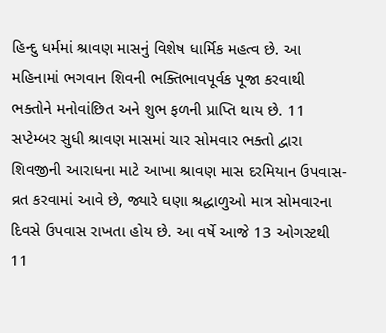હિન્દુ ધર્મમાં શ્રાવણ માસનું વિશેષ ધાર્મિક મહત્વ છે. આ મહિનામાં ભગવાન શિવની ભક્તિભાવપૂર્વક પૂજા કરવાથી ભક્તોને મનોવાંછિત અને શુભ ફળની પ્રાપ્તિ થાય છે. 11 સપ્ટેમ્બર સુધી શ્રાવણ માસમાં ચાર સોમવાર ભક્તો દ્વારા શિવજીની આરાધના માટે આખા શ્રાવણ માસ દરમિયાન ઉપવાસ-વ્રત કરવામાં આવે છે, જ્યારે ઘણા શ્રદ્ધાળુઓ માત્ર સોમવારના દિવસે ઉપવાસ રાખતા હોય છે. આ વર્ષે આજે 13 ઓગસ્ટથી 11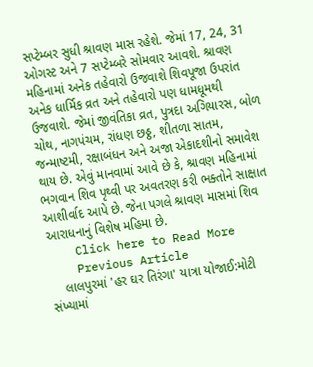સપ્ટેમ્બર સુધી શ્રાવણ માસ રહેશે. જેમાં 17, 24, 31 ઓગસ્ટ અને 7 સપ્ટેમ્બરે સોમવાર આવશે. શ્રાવણ મહિનામાં અનેક તહેવારો ઉજવાશે શિવપૂજા ઉપરાંત અનેક ધાર્મિક વ્રત અને તહેવારો પણ ધામધૂમથી ઉજવાશે. જેમાં જીવંતિકા વ્રત, પુત્રદા અગિયારસ, બોળ ચોથ, નાગપંચમ, રાંધણ છઠ્ઠ, શીતળા સાતમ, જન્માષ્ટમી, રક્ષાબંધન અને અજા એકાદશીનો સમાવેશ થાય છે. એવું માનવામાં આવે છે કે, શ્રાવણ મહિનામાં ભગવાન શિવ પૃથ્વી પર અવતરણ કરી ભક્તોને સાક્ષાત આશીર્વાદ આપે છે. જેના પગલે શ્રાવણ માસમાં શિવ આરાધનાનું વિશેષ મહિમા છે.
    Click here to Read More
    Previous Article
    લાલપુરમાં 'હર ઘર તિરંગા' યાત્રા યોજાઈ:મોટી સંખ્યામાં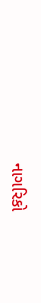નાગરિકો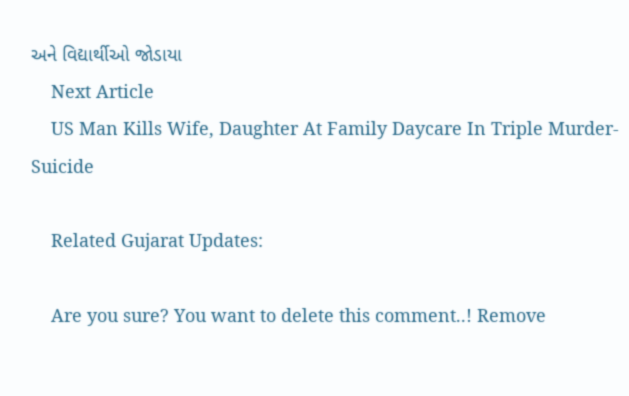અને વિદ્યાર્થીઓ જોડાયા
    Next Article
    US Man Kills Wife, Daughter At Family Daycare In Triple Murder-Suicide

    Related Gujarat Updates:

    Are you sure? You want to delete this comment..! Remove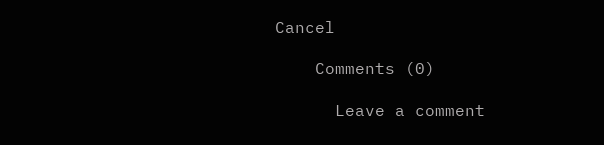Cancel

    Comments (0)

      Leave a comment